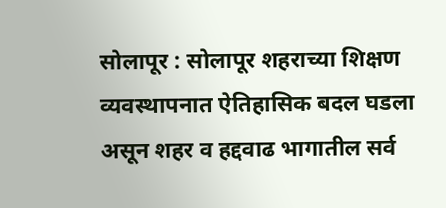सोलापूर : सोलापूर शहराच्या शिक्षण व्यवस्थापनात ऐतिहासिक बदल घडला असून शहर व हद्दवाढ भागातील सर्व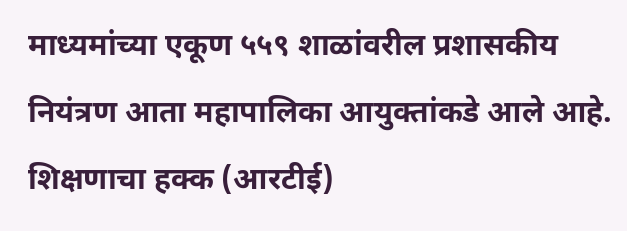माध्यमांच्या एकूण ५५९ शाळांवरील प्रशासकीय नियंत्रण आता महापालिका आयुक्तांकडे आले आहे. शिक्षणाचा हक्क (आरटीई)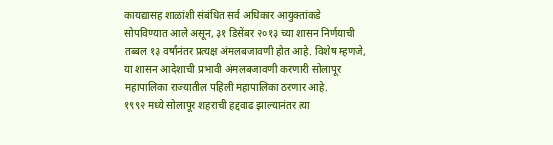कायद्यासह शाळांशी संबंधित सर्व अधिकार आयुक्तांकडे सोपविण्यात आले असून, ३१ डिसेंबर २०१३ च्या शासन निर्णयाची तब्बल १३ वर्षांनंतर प्रत्यक्ष अंमलबजावणी होत आहे. विशेष म्हणजे, या शासन आदेशाची प्रभावी अंमलबजावणी करणारी सोलापूर महापालिका राज्यातील पहिली महापालिका ठरणार आहे.
१९९२ मध्ये सोलापूर शहराची हद्दवाढ झाल्यानंतर त्या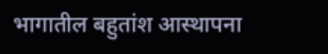भागातील बहुतांश आस्थापना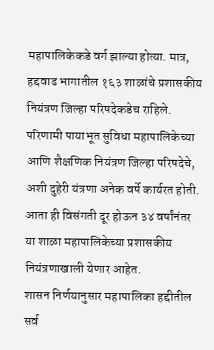महापालिकेकडे वर्ग झाल्या होत्या. मात्र, हद्दवाढ भागातील १६३ शाळांचे प्रशासकीय नियंत्रण जिल्हा परिषदेकडेच राहिले. परिणामी पायाभूत सुविधा महापालिकेच्या आणि शैक्षणिक नियंत्रण जिल्हा परिषदेचे, अशी दुहेरी यंत्रणा अनेक वर्षे कार्यरत होती. आता ही विसंगती दूर होऊन ३४ वर्षांनंतर या शाळा महापालिकेच्या प्रशासकीय नियंत्रणाखाली येणार आहेत.
शासन निर्णयानुसार महापालिका हद्दीतील सर्व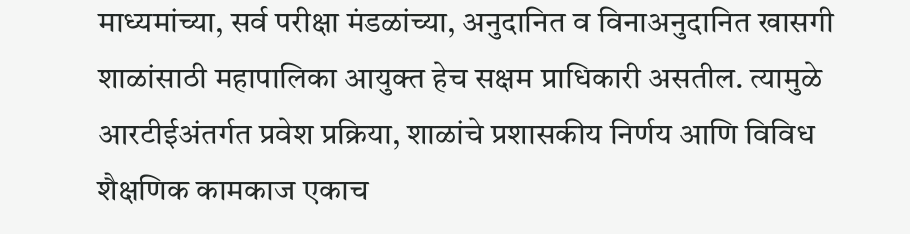माध्यमांच्या, सर्व परीक्षा मंडळांच्या, अनुदानित व विनाअनुदानित खासगी शाळांसाठी महापालिका आयुक्त हेच सक्षम प्राधिकारी असतील. त्यामुळे आरटीईअंतर्गत प्रवेश प्रक्रिया, शाळांचे प्रशासकीय निर्णय आणि विविध शैक्षणिक कामकाज एकाच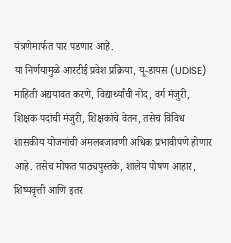यंत्रणेमार्फत पार पडणार आहे.
या निर्णयामुळे आरटीई प्रवेश प्रक्रिया, यू-डायस (UDISE) माहिती अद्ययावत करणे, विद्यार्थ्यांची नोंद, वर्ग मंजुरी, शिक्षक पदांची मंजुरी, शिक्षकांचे वेतन, तसेच विविध शासकीय योजनांची अंमलबजावणी अधिक प्रभावीपणे होणार आहे. तसेच मोफत पाठ्यपुस्तके, शालेय पोषण आहार, शिष्यवृत्ती आणि इतर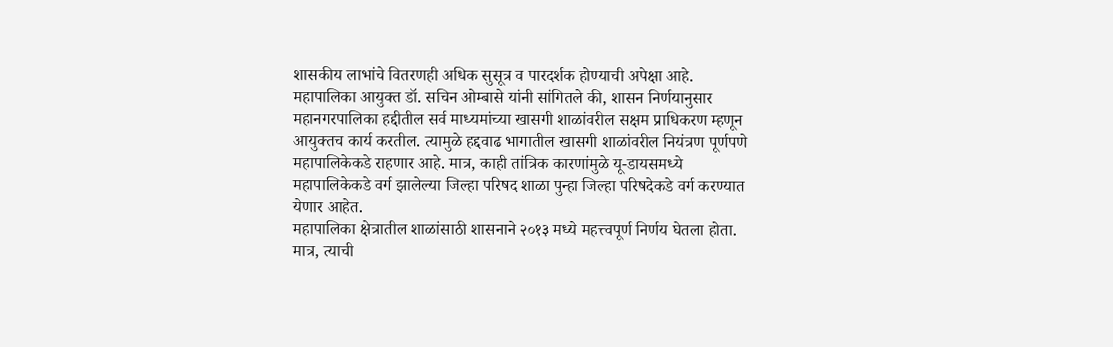शासकीय लाभांचे वितरणही अधिक सुसूत्र व पारदर्शक होण्याची अपेक्षा आहे.
महापालिका आयुक्त डॉ. सचिन ओम्बासे यांनी सांगितले की, शासन निर्णयानुसार महानगरपालिका हद्दीतील सर्व माध्यमांच्या खासगी शाळांवरील सक्षम प्राधिकरण म्हणून आयुक्तच कार्य करतील. त्यामुळे हद्दवाढ भागातील खासगी शाळांवरील नियंत्रण पूर्णपणे महापालिकेकडे राहणार आहे. मात्र, काही तांत्रिक कारणांमुळे यू-डायसमध्ये महापालिकेकडे वर्ग झालेल्या जिल्हा परिषद शाळा पुन्हा जिल्हा परिषदेकडे वर्ग करण्यात येणार आहेत.
महापालिका क्षेत्रातील शाळांसाठी शासनाने २०१३ मध्ये महत्त्वपूर्ण निर्णय घेतला होता. मात्र, त्याची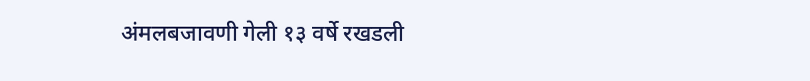अंमलबजावणी गेली १३ वर्षे रखडली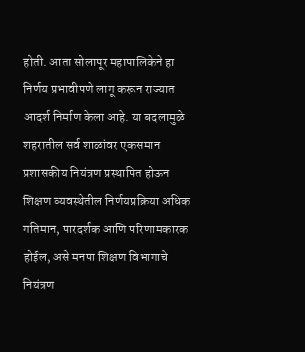होती. आता सोलापूर महापालिकेने हा निर्णय प्रभावीपणे लागू करून राज्यात आदर्श निर्माण केला आहे. या बदलामुळे शहरातील सर्व शाळांवर एकसमान प्रशासकीय नियंत्रण प्रस्थापित होऊन शिक्षण व्यवस्थेतील निर्णयप्रक्रिया अधिक गतिमान, पारदर्शक आणि परिणामकारक होईल, असे मनपा शिक्षण विभागाचे नियंत्रण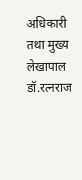अधिकारी तथा मुख्य लेखापाल डॉ.रत्नराज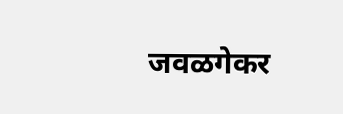जवळगेकर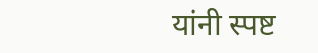यांनी स्पष्ट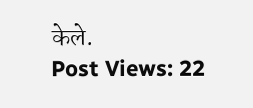केले.
Post Views: 22